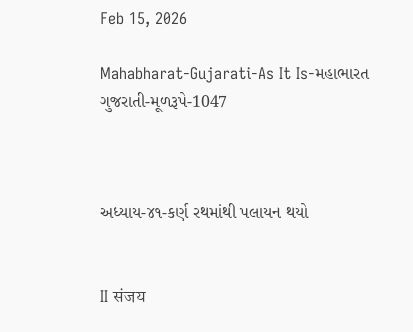Feb 15, 2026

Mahabharat-Gujarati-As It Is-મહાભારત ગુજરાતી-મૂળરૂપે-1047



અધ્યાય-૪૧-કર્ણ રથમાંથી પલાયન થયો


II संजय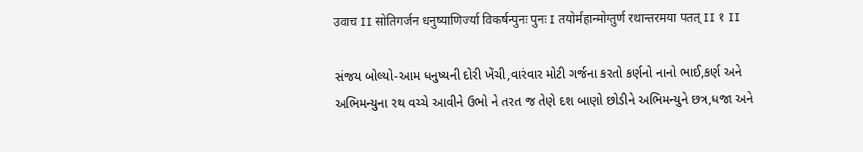उवाच II सोतिगर्जन धनुष्याणिर्ज्या विकर्षन्पुनः पुनः I तयोर्महान्मोग्तुर्ण रथान्तरमया पतत् II १ II

સંજય બોલ્યો-આમ ધનુષ્યની દોરી ખેંચી,વારંવાર મોટી ગર્જના કરતો કર્ણનો નાનો ભાઈ,કર્ણ અને અભિમન્યુના રથ વચ્ચે આવીને ઉભો ને તરત જ તેણે દશ બાણો છોડીને અભિમન્યુને છત્ર,ધજા અને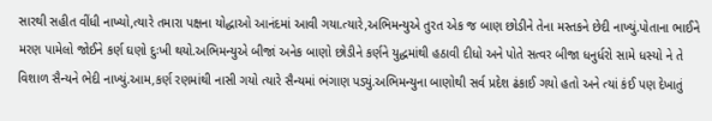સારથી સહીત વીંધી નાખ્યો,ત્યારે તમારા પક્ષના યોદ્ધાઓ આનંદમાં આવી ગયા.ત્યારે,અભિમન્યુએ તુરત એક જ બાણ છોડીને તેના મસ્તકને છેદી નાખ્યું.પોતાના ભાઈને મરણ પામેલો જોઈને કર્ણ ઘણો દુઃખી થયો.અભિમન્યુએ બીજાં અનેક બાણો છોડીને કર્ણને યુદ્ધમાંથી હઠાવી દીધો અને પોતે સત્વર બીજા ધનુર્ધરો સામે ધસ્યો ને તે વિશાળ સૈન્યને ભેદી નાખ્યું.આમ,કર્ણ રણમાંથી નાસી ગયો ત્યારે સૈન્યમાં ભંગાણ પડ્યું.અભિમન્યુના બાણોથી સર્વ પ્રદેશ ઢંકાઈ ગયો હતો અને ત્યાં કંઈ પણ દેખાતું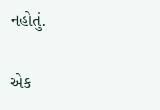નહોતું.

એક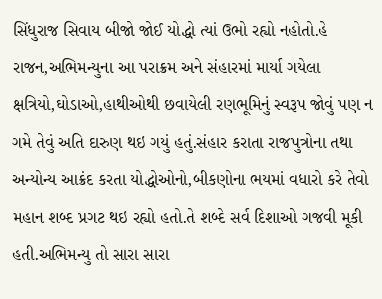સિંધુરાજ સિવાય બીજો જોઈ યોદ્ધો ત્યાં ઉભો રહ્યો નહોતો.હે રાજન,અભિમન્યુના આ પરાક્રમ અને સંહારમાં માર્યા ગયેલા ક્ષત્રિયો,ઘોડાઓ,હાથીઓથી છવાયેલી રણભૂમિનું સ્વરૂપ જોવું પણ ન ગમે તેવું અતિ દારુણ થઇ ગયું હતું.સંહાર કરાતા રાજપુત્રોના તથા અન્યોન્ય આક્રંદ કરતા યોદ્ધોઓનો,બીકણોના ભયમાં વધારો કરે તેવો મહાન શબ્દ પ્રગટ થઇ રહ્યો હતો.તે શબ્દે સર્વ દિશાઓ ગજવી મૂકી હતી.અભિમન્યુ તો સારા સારા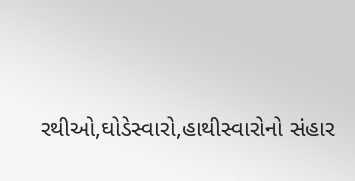રથીઓ,ઘોડેસ્વારો,હાથીસ્વારોનો સંહાર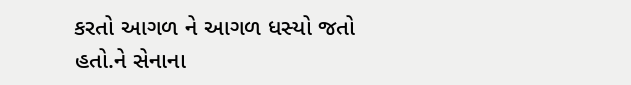કરતો આગળ ને આગળ ધસ્યો જતો હતો.ને સેનાના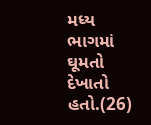મધ્ય ભાગમાં ઘૂમતો દેખાતો હતો.(26)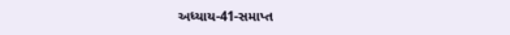અધ્યાય-41-સમાપ્ત